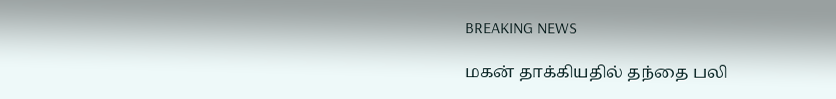BREAKING NEWS

மகன் தாக்கியதில் தந்தை பலி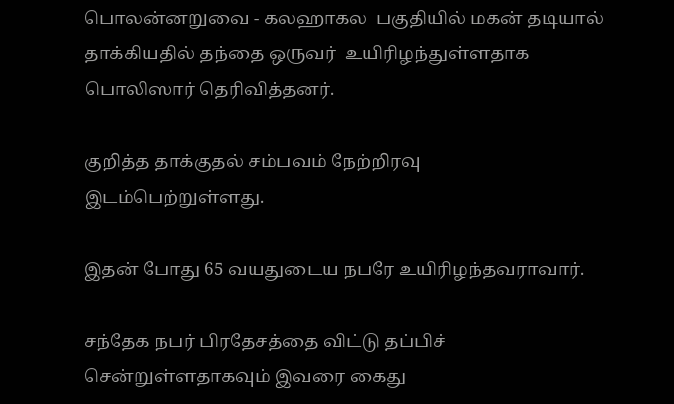பொலன்னறுவை - கலஹாகல  பகுதியில் மகன் தடியால்  தாக்கியதில் தந்தை ஒருவர்  உயிரிழந்துள்ளதாக  பொலிஸார் தெரிவித்தனர்.

குறித்த தாக்குதல் சம்பவம் நேற்றிரவு இடம்பெற்றுள்ளது.

இதன் போது 65 வயதுடைய நபரே உயிரிழந்தவராவார்.

சந்தேக நபர் பிரதேசத்தை விட்டு தப்பிச் சென்றுள்ளதாகவும் இவரை கைது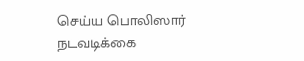செய்ய பொலிஸார் நடவடிக்கை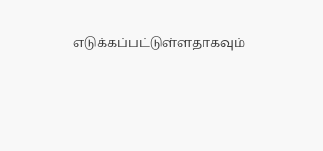எடுக்கப்பட்டுள்ளதாகவும்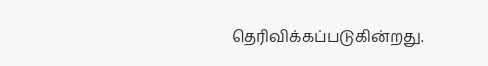தெரிவிக்கப்படுகின்றது.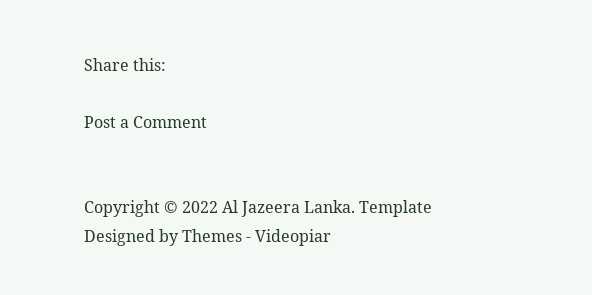Share this:

Post a Comment


Copyright © 2022 Al Jazeera Lanka. Template Designed by Themes - Videopiar